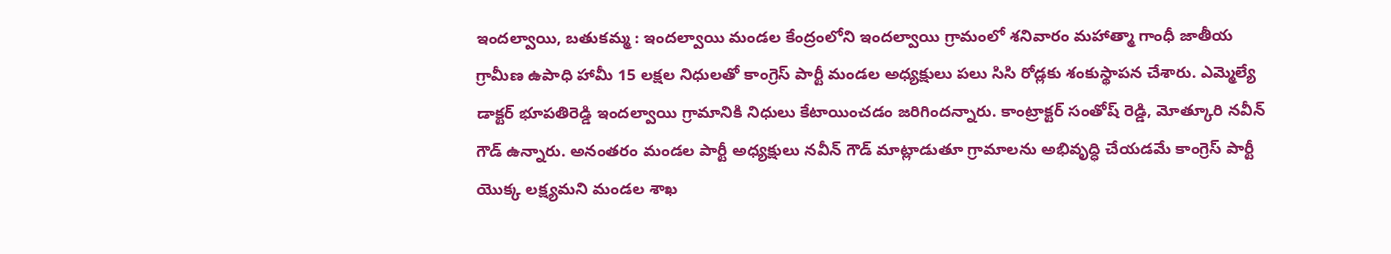ఇందల్వాయి, బతుకమ్మ : ఇందల్వాయి మండల కేంద్రంలోని ఇందల్వాయి గ్రామంలో శనివారం మహాత్మా గాంధీ జాతీయ గ్రామీణ ఉపాధి హామీ 15 లక్షల నిధులతో కాంగ్రెస్ పార్టీ మండల అధ్యక్షులు పలు సిసి రోడ్లకు శంకుస్థాపన చేశారు. ఎమ్మెల్యే డాక్టర్ భూపతిరెడ్డి ఇందల్వాయి గ్రామానికి నిధులు కేటాయించడం జరిగిందన్నారు. కాంట్రాక్టర్ సంతోష్ రెడ్డి, మోత్కూరి నవీన్ గౌడ్ ఉన్నారు. అనంతరం మండల పార్టీ అధ్యక్షులు నవీన్ గౌడ్ మాట్లాడుతూ గ్రామాలను అభివృద్ధి చేయడమే కాంగ్రెస్ పార్టీ యొక్క లక్ష్యమని మండల శాఖ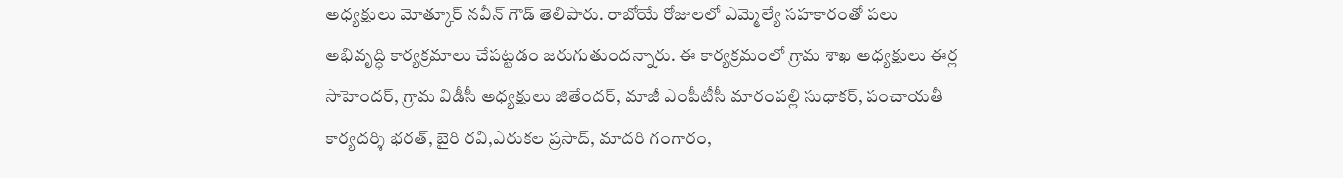అధ్యక్షులు మోత్కూర్ నవీన్ గౌడ్ తెలిపారు. రాబోయే రోజులలో ఎమ్మెల్యే సహకారంతో పలు అభివృద్ధి కార్యక్రమాలు చేపట్టడం జరుగుతుందన్నారు. ఈ కార్యక్రమంలో గ్రామ శాఖ అధ్యక్షులు ఈర్ల సాహెందర్, గ్రామ విడీసీ అధ్యక్షులు జితేందర్, మాజీ ఎంపీటీసీ మారంపల్లి సుధాకర్, పంచాయతీ కార్యదర్శి భరత్, బైరి రవి,ఎరుకల ప్రసాద్, మాదరి గంగారం,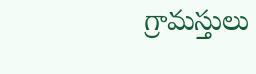గ్రామస్తులు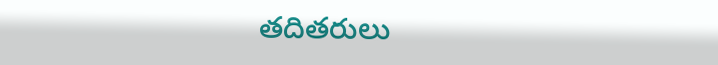తదితరులు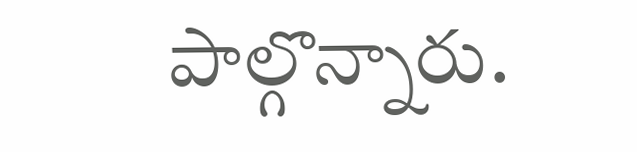పాల్గొన్నారు.